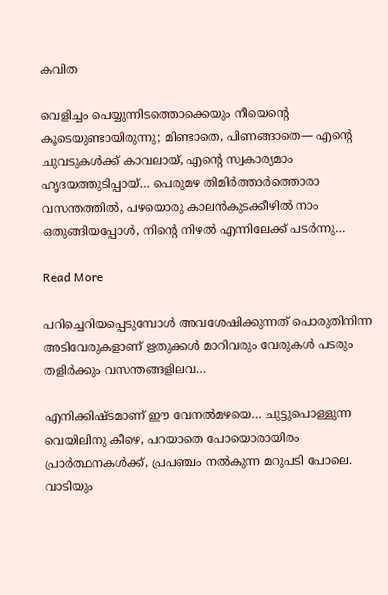കവിത

വെളിച്ചം പെയ്യുന്നിടത്തൊക്കെയും നീയെന്റെ കൂടെയുണ്ടായിരുന്നു; മിണ്ടാതെ, പിണങ്ങാതെ— എൻ്റെ ചുവടുകൾക്ക് കാവലായ്, എൻ്റെ സ്വകാര്യമാം ഹൃദയത്തുടിപ്പായ്… പെരുമഴ തിമിർത്താർത്തൊരാ വസന്തത്തിൽ, പഴയൊരു കാലൻകുടക്കീഴിൽ നാം ഒതുങ്ങിയപ്പോൾ, നിൻ്റെ നിഴൽ എന്നിലേക്ക് പടർന്നു…

Read More

പറിച്ചെറിയപ്പെടുമ്പോൾ അവശേഷിക്കുന്നത് പൊരുതിനിന്ന അടിവേരുകളാണ് ഋതുക്കൾ മാറിവരും വേരുകൾ പടരും തളിർക്കും വസന്തങ്ങളിലവ…

എനിക്കിഷ്ടമാണ് ഈ വേനൽമഴയെ… ചുട്ടുപൊള്ളുന്ന വെയിലിനു കീഴെ, പറയാതെ പോയൊരായിരം പ്രാർത്ഥനകൾക്ക്, പ്രപഞ്ചം നൽകുന്ന മറുപടി പോലെ. വാടിയും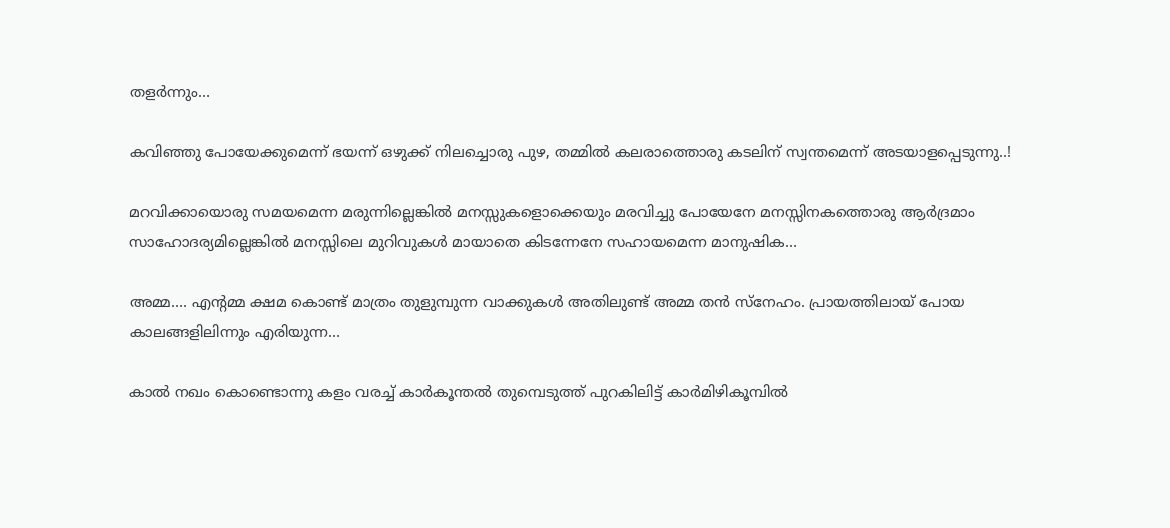തളർന്നും…

കവിഞ്ഞു പോയേക്കുമെന്ന് ഭയന്ന് ഒഴുക്ക്‌ നിലച്ചൊരു പുഴ, തമ്മിൽ കലരാത്തൊരു കടലിന് സ്വന്തമെന്ന് അടയാളപ്പെടുന്നു..!

മറവിക്കായൊരു സമയമെന്ന മരുന്നില്ലെങ്കിൽ മനസ്സുകളൊക്കെയും മരവിച്ചു പോയേനേ മനസ്സിനകത്തൊരു ആർദ്രമാം സാഹോദര്യമില്ലെങ്കിൽ മനസ്സിലെ മുറിവുകൾ മായാതെ കിടന്നേനേ സഹായമെന്ന മാനുഷിക…

അമ്മ…. എന്റമ്മ ക്ഷമ കൊണ്ട് മാത്രം തുളുമ്പുന്ന വാക്കുകൾ അതിലുണ്ട് അമ്മ തൻ സ്നേഹം. പ്രായത്തിലായ് പോയ കാലങ്ങളിലിന്നും എരിയുന്ന…

കാൽ നഖം കൊണ്ടൊന്നു കളം വരച്ച് കാർകൂന്തൽ തുമ്പെടുത്ത് പുറകിലിട്ട് കാർമിഴികൂമ്പിൽ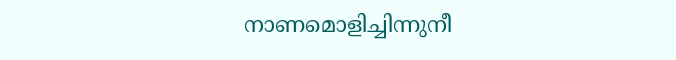നാണമൊളിച്ചിന്നുനീ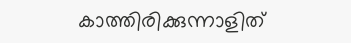കാത്തിരിക്കുന്നാളിത്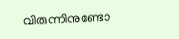വിരുന്നിനുണ്ടോ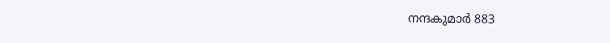നന്ദകുമാർ 883